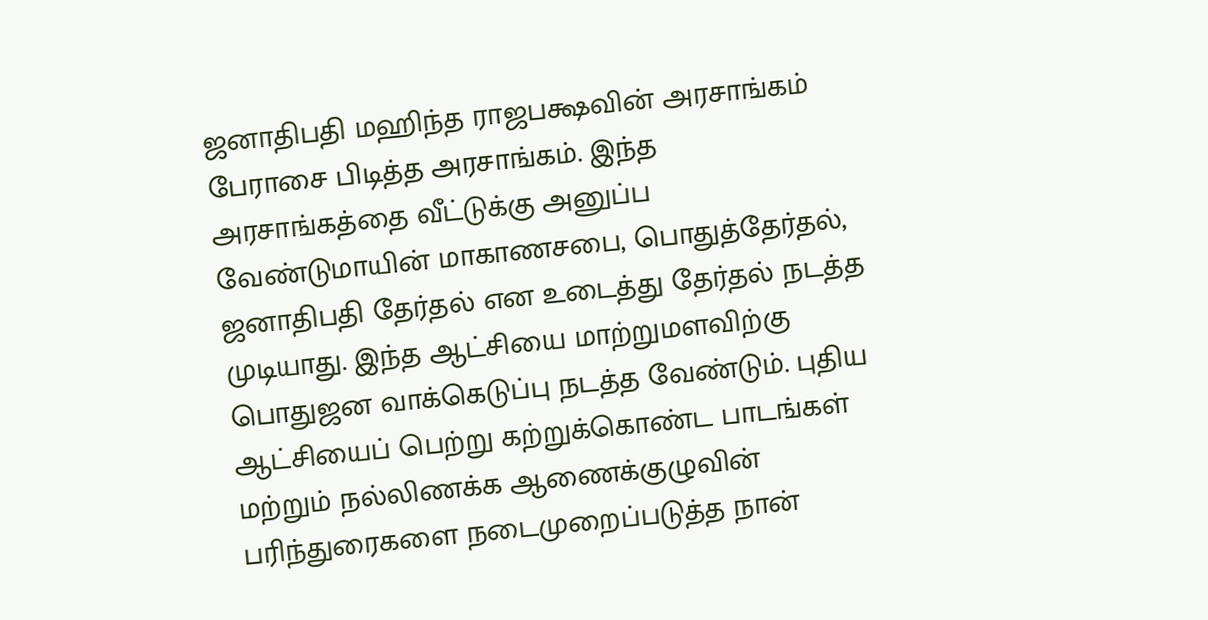ஜனாதிபதி மஹிந்த ராஜபக்ஷவின் அரசாங்கம் பேராசை பிடித்த அரசாங்கம். இந்த அரசாங்கத்தை வீட்டுக்கு அனுப்ப வேண்டுமாயின் மாகாணசபை, பொதுத்தேர்தல், ஜனாதிபதி தேர்தல் என உடைத்து தேர்தல் நடத்த முடியாது. இந்த ஆட்சியை மாற்றுமளவிற்கு பொதுஜன வாக்கெடுப்பு நடத்த வேண்டும். புதிய ஆட்சியைப் பெற்று கற்றுக்கொண்ட பாடங்கள் மற்றும் நல்லிணக்க ஆணைக்குழுவின் பரிந்துரைகளை நடைமுறைப்படுத்த நான்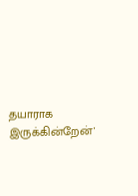தயாராக இருக்கின்றேன்'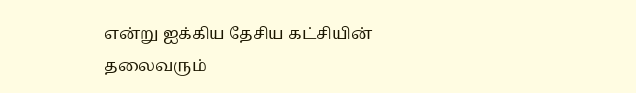என்று ஐக்கிய தேசிய கட்சியின் தலைவரும்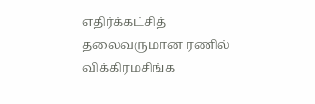எதிர்க்கட்சித் தலைவருமான ரணில் விக்கிரமசிங்க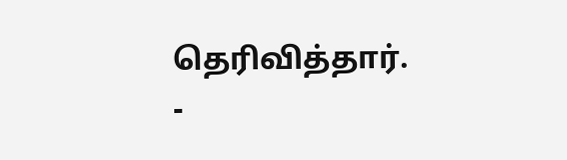தெரிவித்தார்.
-